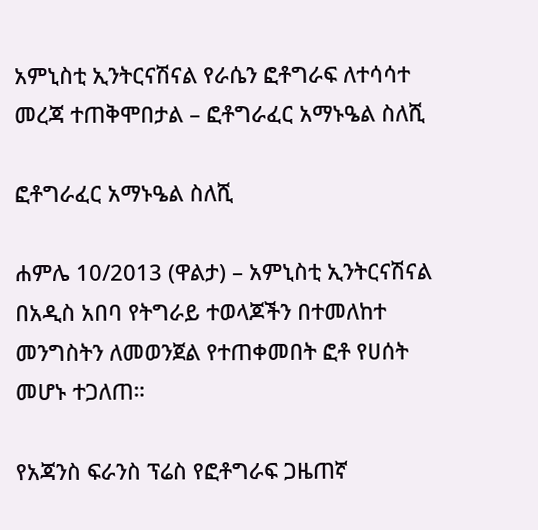አምኒስቲ ኢንትርናሽናል የራሴን ፎቶግራፍ ለተሳሳተ መረጃ ተጠቅሞበታል – ፎቶግራፈር አማኑዔል ስለሺ

ፎቶግራፈር አማኑዔል ስለሺ

ሐምሌ 10/2013 (ዋልታ) – አምኒስቲ ኢንትርናሽናል በአዲስ አበባ የትግራይ ተወላጆችን በተመለከተ መንግስትን ለመወንጀል የተጠቀመበት ፎቶ የሀሰት መሆኑ ተጋለጠ።

የአጃንስ ፍራንስ ፕሬስ የፎቶግራፍ ጋዜጠኛ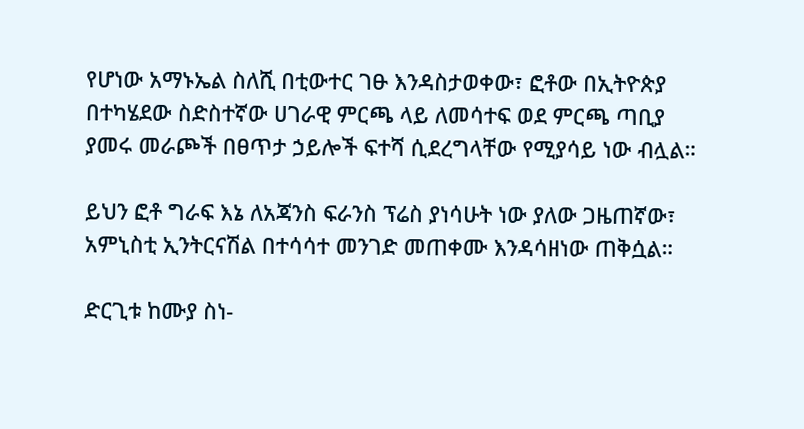የሆነው አማኑኤል ስለሺ በቲውተር ገፁ እንዳስታወቀው፣ ፎቶው በኢትዮጵያ በተካሄደው ስድስተኛው ሀገራዊ ምርጫ ላይ ለመሳተፍ ወደ ምርጫ ጣቢያ ያመሩ መራጮች በፀጥታ ኃይሎች ፍተሻ ሲደረግላቸው የሚያሳይ ነው ብሏል።

ይህን ፎቶ ግራፍ እኔ ለአጃንስ ፍራንስ ፕሬስ ያነሳሁት ነው ያለው ጋዜጠኛው፣ አምኒስቲ ኢንትርናሽል በተሳሳተ መንገድ መጠቀሙ እንዳሳዘነው ጠቅሷል።

ድርጊቱ ከሙያ ስነ-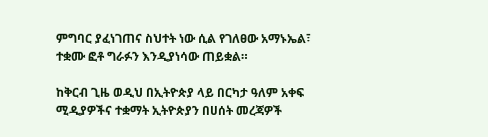ምግባር ያፈነገጠና ስህተት ነው ሲል የገለፀው አማኑኤል፣ ተቋሙ ፎቶ ግራፉን እንዲያነሳው ጠይቋል።

ከቅርብ ጊዜ ወዲህ በኢትዮጵያ ላይ በርካታ ዓለም አቀፍ ሚዲያዎችና ተቋማት ኢትዮጵያን በሀሰት መረጃዎች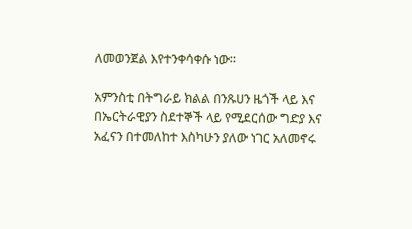ለመወንጀል እየተንቀሳቀሱ ነው።

አምንስቲ በትግራይ ክልል በንጹሀን ዜጎች ላይ እና በኤርትራዊያን ስደተኞች ላይ የሚደርሰው ግድያ እና አፈናን በተመለከተ እስካሁን ያለው ነገር አለመኖሩ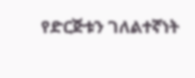የድርጅቱን ገለልተኛነት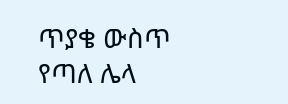ጥያቄ ውስጥ የጣለ ሌላ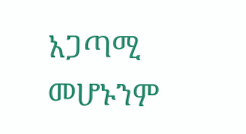አጋጣሚ መሆኑንም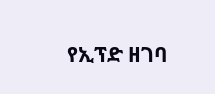የኢፕድ ዘገባ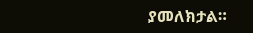ያመለክታል።